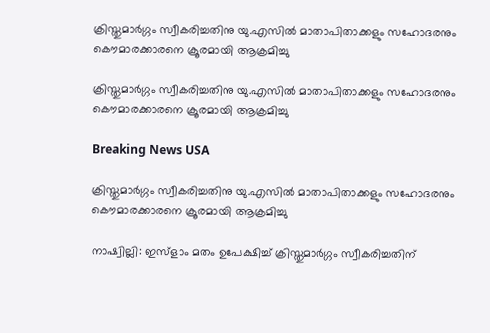ക്രിസ്തുമാര്‍ഗ്ഗം സ്വീകരിച്ചതിനു യു.എസില്‍ മാതാപിതാക്കളും സഹോദരനും കൌമാരക്കാരനെ ക്രൂരമായി ആക്രമിച്ചു

ക്രിസ്തുമാര്‍ഗ്ഗം സ്വീകരിച്ചതിനു യു.എസില്‍ മാതാപിതാക്കളും സഹോദരനും കൌമാരക്കാരനെ ക്രൂരമായി ആക്രമിച്ചു

Breaking News USA

ക്രിസ്തുമാര്‍ഗ്ഗം സ്വീകരിച്ചതിനു യു.എസില്‍ മാതാപിതാക്കളും സഹോദരനും കൌമാരക്കാരനെ ക്രൂരമായി ആക്രമിച്ചു

നാഷ്വില്ലി: ഇസ്ളാം മതം ഉപേക്ഷിച്ച് ക്രിസ്തുമാര്‍ഗ്ഗം സ്വീകരിച്ചതിന്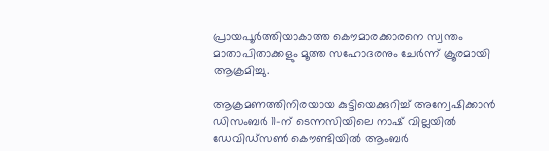പ്രായപൂര്‍ത്തിയാകാത്ത കൌമാരക്കാരനെ സ്വന്തം മാതാപിതാക്കളും മൂത്ത സഹോദരനും ചേര്‍ന്ന് ക്രൂരമായി ആക്രമിച്ചു.

ആക്രമണത്തിനിരയായ കുട്ടിയെക്കുറിച്ച് അന്വേഷിക്കാന്‍ ഡിസംബര്‍ 11-ന് ടെന്നസിയിലെ നാഷ് വില്ലയില്‍ ഡേവിഡ്സണ്‍ കൌണ്ടിയില്‍ ആംബര്‍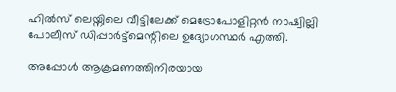ഹില്‍സ് ലെയ്നിലെ വീട്ടിലേക്ക് മെട്രോപോളിറ്റന്‍ നാഷ്വില്ലി പോലീസ് ഡിപ്പാര്‍ട്ട്മെന്റിലെ ഉദ്യോഗസ്ഥര്‍ എത്തി.

അപ്പോള്‍ ആക്രമണത്തിനിരയായ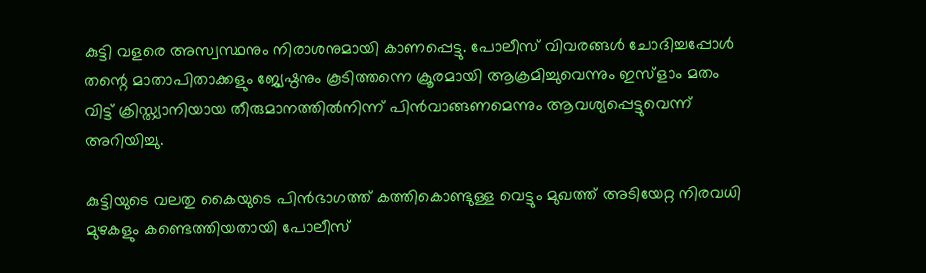കുട്ടി വളരെ അസ്വസ്ഥനും നിരാശനുമായി കാണപ്പെട്ടു. പോലീസ് വിവരങ്ങള്‍ ചോദിച്ചപ്പോള്‍ തന്റെ മാതാപിതാക്കളും ജ്യേഷ്ഠനും കൂടിത്തന്നെ ക്രൂരമായി ആക്രമിച്ചുവെന്നും ഇസ്ളാം മതം വിട്ട് ക്രിസ്ത്യാനിയായ തീരുമാനത്തില്‍നിന്ന് പിന്‍വാങ്ങണമെന്നും ആവശ്യപ്പെട്ടുവെന്ന് അറിയിച്ചു.

കുട്ടിയുടെ വലതു കൈയുടെ പിന്‍ഭാഗത്ത് കത്തികൊണ്ടുള്ള വെട്ടും മുഖത്ത് അടിയേറ്റ നിരവധി മുഴകളും കണ്ടെത്തിയതായി പോലീസ്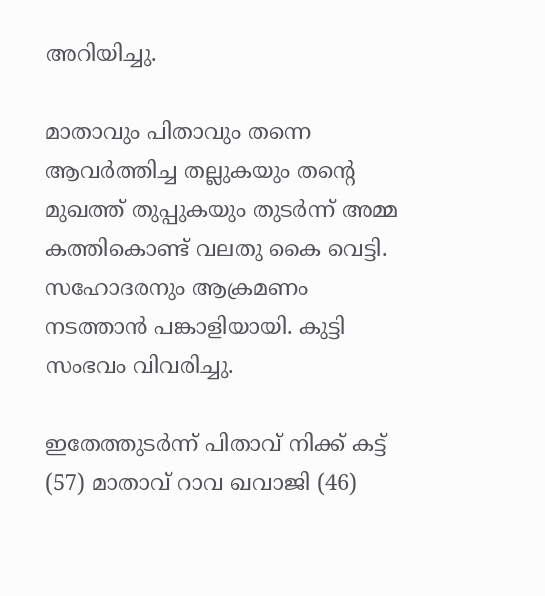അറിയിച്ചു.

മാതാവും പിതാവും തന്നെ ആവര്‍ത്തിച്ച തല്ലുകയും തന്റെ മുഖത്ത് തുപ്പുകയും തുടര്‍ന്ന് അമ്മ കത്തികൊണ്ട് വലതു കൈ വെട്ടി. സഹോദരനും ആക്രമണം നടത്താന്‍ പങ്കാളിയായി. കുട്ടി സംഭവം വിവരിച്ചു.

ഇതേത്തുടര്‍ന്ന് പിതാവ് നിക്ക് കട്ട് (57) മാതാവ് റാവ ഖവാജി (46)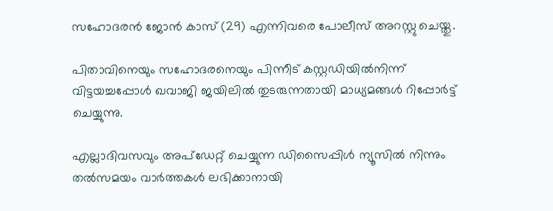സഹോദരന്‍ ജോന്‍ കാസ് (29) എന്നിവരെ പോലീസ് അറസ്റ്റു ചെയ്തു.

പിതാവിനെയും സഹോദരനെയും പിന്നീട് കസ്റ്റഡിയില്‍നിന്ന് വിട്ടയച്ചപ്പോള്‍ ഖവാജി ജയിലില്‍ തുടരുന്നതായി മാധ്യമങ്ങള്‍ റിപ്പോര്‍ട്ട് ചെയ്യുന്നു.

എല്ലാദിവസവും അപ്ഡേറ്റ് ചെയ്യുന്ന ഡിസൈപ്പിൾ ന്യൂസിൽ നിന്നും തൽസമയം വാർത്തകൾ ലഭിക്കാനായി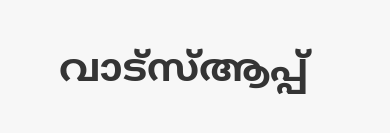വാട്സ്ആപ്പ്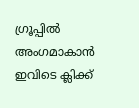ഗ്രൂപ്പിൽ അംഗമാകാൻ ഇവിടെ ക്ലിക്ക്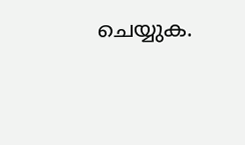ചെയ്യുക.